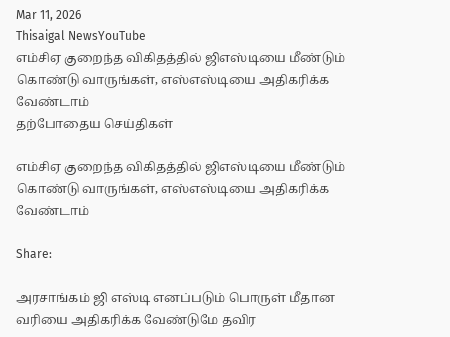Mar 11, 2026
Thisaigal NewsYouTube
எம்சிஏ குறைந்த விகிதத்தில் ஜிஎஸ்டியை மீண்டும் கொண்டு வாருங்கள், எஸ்எஸ்டியை அதிகரிக்க வேண்டாம்
தற்போதைய செய்திகள்

எம்சிஏ குறைந்த விகிதத்தில் ஜிஎஸ்டியை மீண்டும் கொண்டு வாருங்கள், எஸ்எஸ்டியை அதிகரிக்க வேண்டாம்

Share:

அரசாங்கம் ஜி எஸ்டி எனப்படும் பொருள் மீதான வரியை அதிகரிக்க வேண்டுமே தவிர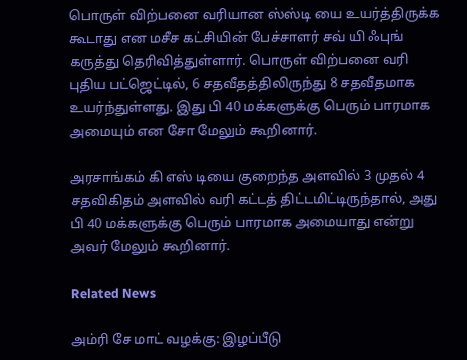பொருள் விற்பனை வரியான ஸ்ஸ்டி யை உயர்த்திருக்க கூடாது என மசீச கட்சியின் பேச்சாளர் சவ் யி ஃபுங் கருத்து தெரிவித்துள்ளார். பொருள் விற்பனை வரி புதிய பட்ஜெட்டில், 6 சதவீதத்திலிருந்து 8 சதவீதமாக உயர்ந்துள்ளது. இது பி 40 மக்களுக்கு பெரும் பாரமாக அமையும் என சோ மேலும் கூறினார்.

அரசாங்கம் கி எஸ் டியை குறைந்த அளவில் 3 முதல் 4 சதவிகிதம் அளவில் வரி கட்டத் திட்டமிட்டிருந்தால், அது பி 40 மக்களுக்கு பெரும் பாரமாக அமையாது என்று அவர் மேலும் கூறினார்.

Related News

அம்ரி சே மாட் வழக்கு: இழப்பீடு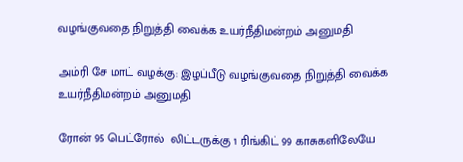வழங்குவதை நிறுத்தி வைக்க உயர்நீதிமன்றம் அனுமதி

அம்ரி சே மாட் வழக்கு: இழப்பீடு வழங்குவதை நிறுத்தி வைக்க உயர்நீதிமன்றம் அனுமதி

ரோன் 95 பெட்ரோல்  லிட்டருக்கு 1 ரிங்கிட் 99 காசுகளிலேயே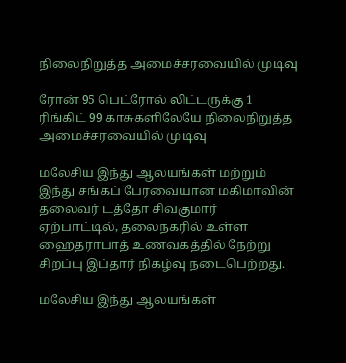நிலைநிறுத்த அமைச்சரவையில் முடிவு

ரோன் 95 பெட்ரோல் லிட்டருக்கு 1 ரிங்கிட் 99 காசுகளிலேயே நிலைநிறுத்த அமைச்சரவையில் முடிவு

மலேசிய இந்து ஆலயங்கள் மற்றும் இந்து சங்கப் பேரவையான மகிமாவின் தலைவர் டத்தோ சிவகுமார் ஏற்பாட்டில், தலைநகரில் உள்ள ஹைதராபாத் உணவகத்தில் நேற்று சிறப்பு இப்தார் நிகழ்வு நடைபெற்றது.

மலேசிய இந்து ஆலயங்கள்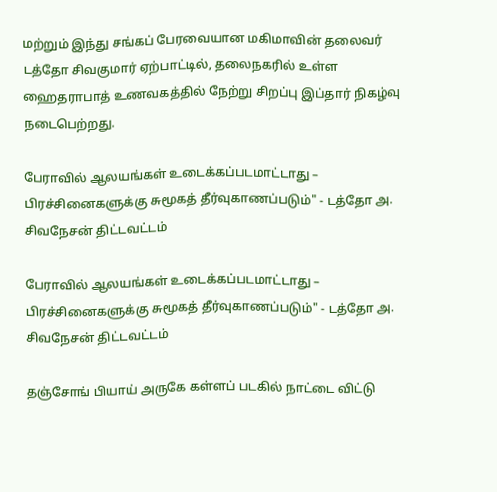மற்றும் இந்து சங்கப் பேரவையான மகிமாவின் தலைவர் டத்தோ சிவகுமார் ஏற்பாட்டில், தலைநகரில் உள்ள ஹைதராபாத் உணவகத்தில் நேற்று சிறப்பு இப்தார் நிகழ்வு நடைபெற்றது.

பேராவில் ஆலயங்கள் உடைக்கப்படமாட்டாது – பிரச்சினைகளுக்கு சுமூகத் தீர்வுகாணப்படும்" - டத்தோ அ. சிவநேசன் திட்டவட்டம்

பேராவில் ஆலயங்கள் உடைக்கப்படமாட்டாது – பிரச்சினைகளுக்கு சுமூகத் தீர்வுகாணப்படும்" - டத்தோ அ. சிவநேசன் திட்டவட்டம்

தஞ்சோங் பியாய் அருகே கள்ளப் படகில் நாட்டை விட்டு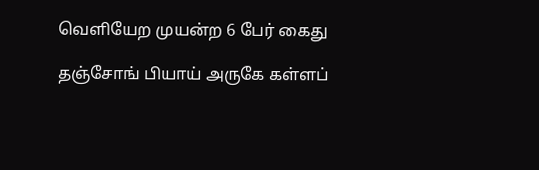வெளியேற முயன்ற 6 பேர் கைது

தஞ்சோங் பியாய் அருகே கள்ளப்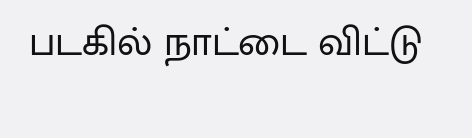படகில் நாட்டை விட்டு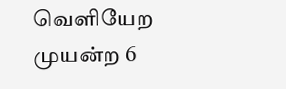வெளியேற முயன்ற 6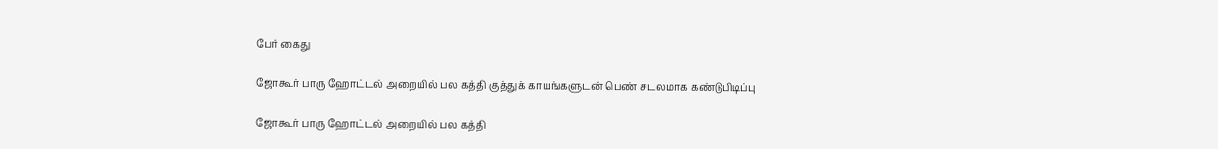பேர் கைது

ஜோகூர் பாரு ஹோட்டல் அறையில் பல கத்தி குத்துக் காயங்களுடன் பெண் சடலமாக கண்டுபிடிப்பு

ஜோகூர் பாரு ஹோட்டல் அறையில் பல கத்தி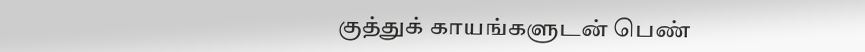குத்துக் காயங்களுடன் பெண்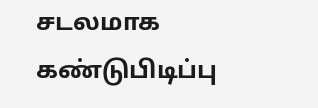சடலமாக கண்டுபிடிப்பு